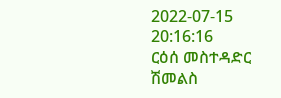2022-07-15 20:16:16
ርዕሰ መስተዳድር ሽመልስ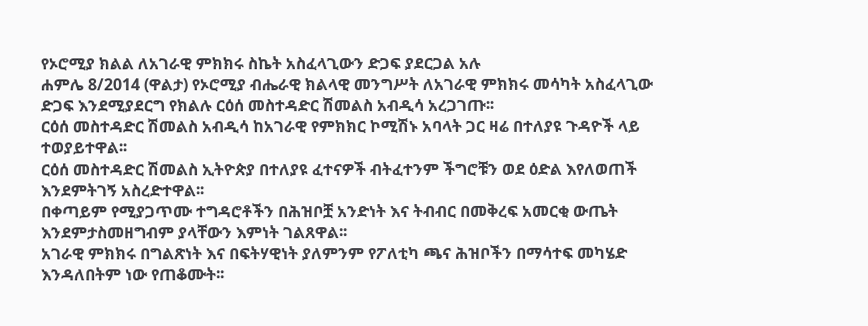የኦሮሚያ ክልል ለአገራዊ ምክክሩ ስኬት አስፈላጊውን ድጋፍ ያደርጋል አሉ
ሐምሌ 8/2014 (ዋልታ) የኦሮሚያ ብሔራዊ ክልላዊ መንግሥት ለአገራዊ ምክክሩ መሳካት አስፈላጊው ድጋፍ እንደሚያደርግ የክልሉ ርዕሰ መስተዳድር ሽመልስ አብዲሳ አረጋገጡ፡፡
ርዕሰ መስተዳድር ሽመልስ አብዲሳ ከአገራዊ የምክክር ኮሚሽኑ አባላት ጋር ዛሬ በተለያዩ ጉዳዮች ላይ ተወያይተዋል፡፡
ርዕሰ መስተዳድር ሽመልስ ኢትዮጵያ በተለያዩ ፈተናዎች ብትፈተንም ችግሮቹን ወደ ዕድል እየለወጠች እንደምትገኝ አስረድተዋል፡፡
በቀጣይም የሚያጋጥሙ ተግዳሮቶችን በሕዝቦቿ አንድነት እና ትብብር በመቅረፍ አመርቂ ውጤት እንደምታስመዘግብም ያላቸውን እምነት ገልጸዋል፡፡
አገራዊ ምክክሩ በግልጽነት እና በፍትሃዊነት ያለምንም የፖለቲካ ጫና ሕዝቦችን በማሳተፍ መካሄድ እንዳለበትም ነው የጠቆሙት፡፡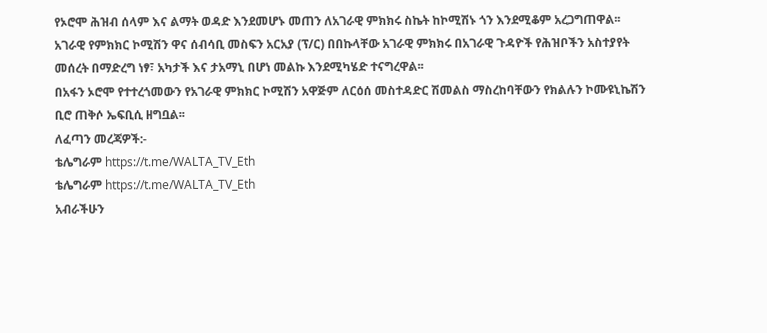የኦሮሞ ሕዝብ ሰላም እና ልማት ወዳድ እንደመሆኑ መጠን ለአገራዊ ምክክሩ ስኬት ከኮሚሽኑ ጎን እንደሚቆም አረጋግጠዋል፡፡
አገራዊ የምክክር ኮሚሽን ዋና ሰብሳቢ መስፍን አርአያ (ፕ/ር) በበኩላቸው አገራዊ ምክክሩ በአገራዊ ጉዳዮች የሕዝቦችን አስተያየት መሰረት በማድረግ ነፃ፣ አካታች እና ታአማኒ በሆነ መልኩ እንደሚካሄድ ተናግረዋል፡፡
በአፋን ኦሮሞ የተተረጎመውን የአገራዊ ምክክር ኮሚሽን አዋጅም ለርዕሰ መስተዳድር ሽመልስ ማስረከባቸውን የክልሉን ኮሙዩኒኬሽን ቢሮ ጠቅሶ ኤፍቢሲ ዘግቧል፡፡
ለፈጣን መረጃዎች:-
ቴሌግራም https://t.me/WALTA_TV_Eth
ቴሌግራም https://t.me/WALTA_TV_Eth
አብራችሁን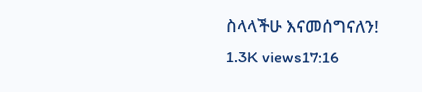ስላላችሁ እናመሰግናለን!
1.3K views17:16